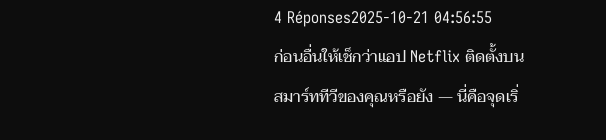4 Réponses2025-10-21 04:56:55
ก่อนอื่นให้เช็กว่าแอป Netflix ติดตั้งบนสมาร์ททีวีของคุณหรือยัง — นี่คือจุดเริ่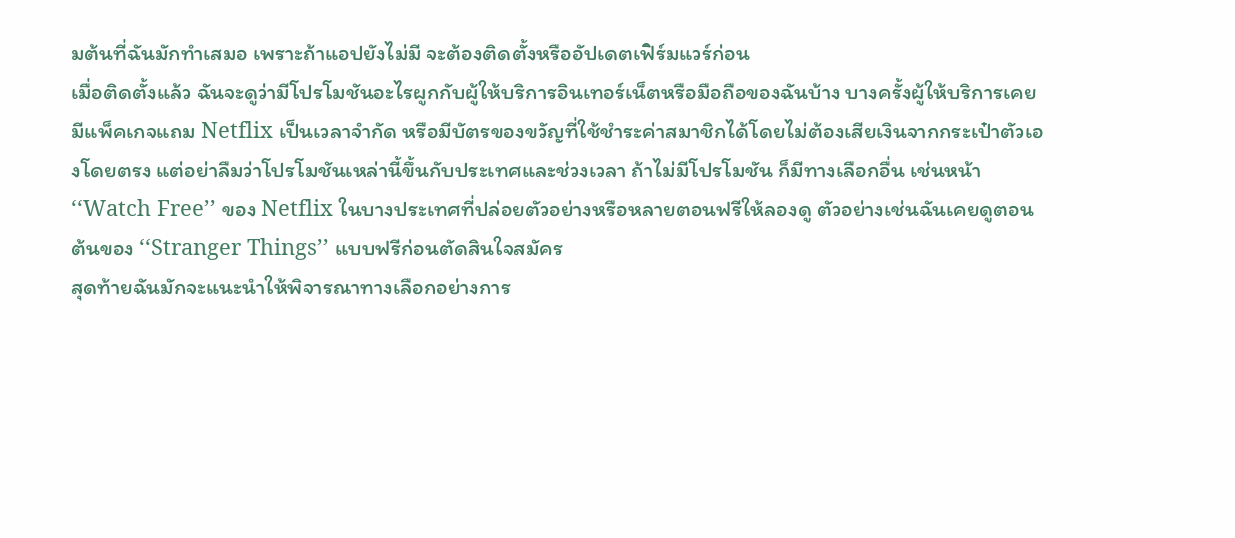มต้นที่ฉันมักทำเสมอ เพราะถ้าแอปยังไม่มี จะต้องติดตั้งหรืออัปเดตเฟิร์มแวร์ก่อน
เมื่อติดตั้งแล้ว ฉันจะดูว่ามีโปรโมชันอะไรผูกกับผู้ให้บริการอินเทอร์เน็ตหรือมือถือของฉันบ้าง บางครั้งผู้ให้บริการเคยมีแพ็คเกจแถม Netflix เป็นเวลาจำกัด หรือมีบัตรของขวัญที่ใช้ชำระค่าสมาชิกได้โดยไม่ต้องเสียเงินจากกระเป๋าตัวเองโดยตรง แต่อย่าลืมว่าโปรโมชันเหล่านี้ขึ้นกับประเทศและช่วงเวลา ถ้าไม่มีโปรโมชัน ก็มีทางเลือกอื่น เช่นหน้า ‘‘Watch Free’’ ของ Netflix ในบางประเทศที่ปล่อยตัวอย่างหรือหลายตอนฟรีให้ลองดู ตัวอย่างเช่นฉันเคยดูตอนต้นของ ‘‘Stranger Things’’ แบบฟรีก่อนตัดสินใจสมัคร
สุดท้ายฉันมักจะแนะนำให้พิจารณาทางเลือกอย่างการ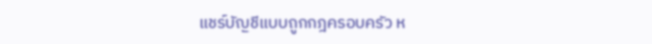แชร์บัญชีแบบถูกกฎครอบครัว ห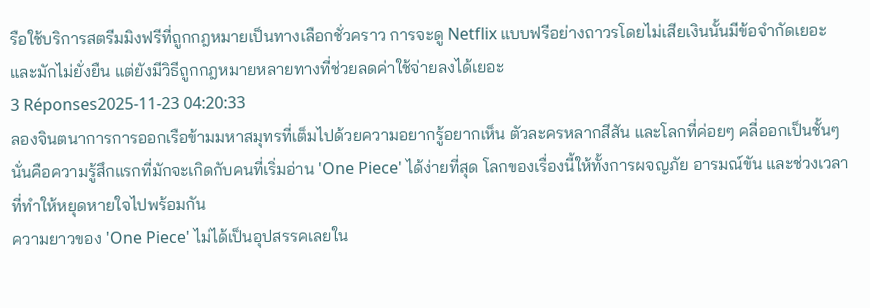รือใช้บริการสตรีมมิงฟรีที่ถูกกฎหมายเป็นทางเลือกชั่วคราว การจะดู Netflix แบบฟรีอย่างถาวรโดยไม่เสียเงินนั้นมีข้อจำกัดเยอะและมักไม่ยั่งยืน แต่ยังมีวิธีถูกกฎหมายหลายทางที่ช่วยลดค่าใช้จ่ายลงได้เยอะ
3 Réponses2025-11-23 04:20:33
ลองจินตนาการการออกเรือข้ามมหาสมุทรที่เต็มไปด้วยความอยากรู้อยากเห็น ตัวละครหลากสีสัน และโลกที่ค่อยๆ คลี่ออกเป็นชั้นๆ นั่นคือความรู้สึกแรกที่มักจะเกิดกับคนที่เริ่มอ่าน 'One Piece' ได้ง่ายที่สุด โลกของเรื่องนี้ให้ทั้งการผจญภัย อารมณ์ขัน และช่วงเวลาที่ทำให้หยุดหายใจไปพร้อมกัน
ความยาวของ 'One Piece' ไม่ได้เป็นอุปสรรคเลยใน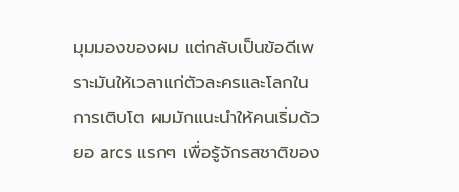มุมมองของผม แต่กลับเป็นข้อดีเพราะมันให้เวลาแก่ตัวละครและโลกในการเติบโต ผมมักแนะนำให้คนเริ่มด้วยอ arcs แรกๆ เพื่อรู้จักรสชาติของ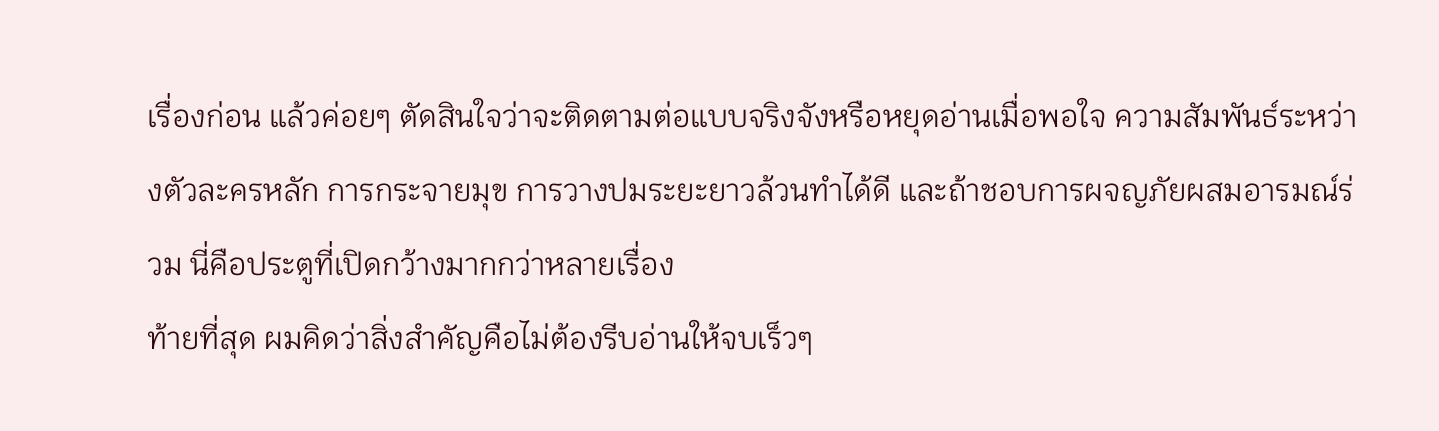เรื่องก่อน แล้วค่อยๆ ตัดสินใจว่าจะติดตามต่อแบบจริงจังหรือหยุดอ่านเมื่อพอใจ ความสัมพันธ์ระหว่างตัวละครหลัก การกระจายมุข การวางปมระยะยาวล้วนทำได้ดี และถ้าชอบการผจญภัยผสมอารมณ์ร่วม นี่คือประตูที่เปิดกว้างมากกว่าหลายเรื่อง
ท้ายที่สุด ผมคิดว่าสิ่งสำคัญคือไม่ต้องรีบอ่านให้จบเร็วๆ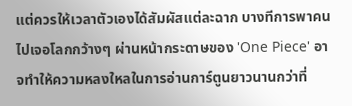แต่ควรให้เวลาตัวเองได้สัมผัสแต่ละฉาก บางทีการพาคนไปเจอโลกกว้างๆ ผ่านหน้ากระดาษของ 'One Piece' อาจทำให้ความหลงใหลในการอ่านการ์ตูนยาวนานกว่าที่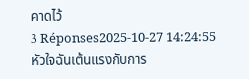คาดไว้
3 Réponses2025-10-27 14:24:55
หัวใจฉันเต้นแรงกับการ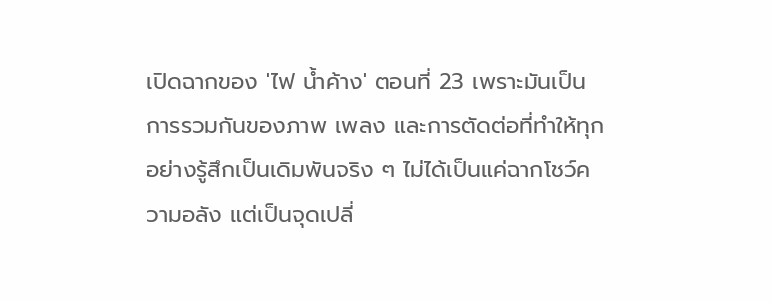เปิดฉากของ 'ไฟ น้ำค้าง' ตอนที่ 23 เพราะมันเป็นการรวมกันของภาพ เพลง และการตัดต่อที่ทำให้ทุกอย่างรู้สึกเป็นเดิมพันจริง ๆ ไม่ได้เป็นแค่ฉากโชว์ความอลัง แต่เป็นจุดเปลี่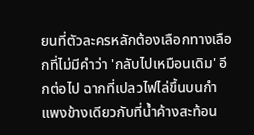ยนที่ตัวละครหลักต้องเลือกทางเลือกที่ไม่มีคำว่า 'กลับไปเหมือนเดิม' อีกต่อไป ฉากที่เปลวไฟไล่ขึ้นบนกำแพงข้างเดียวกับที่น้ำค้างสะท้อน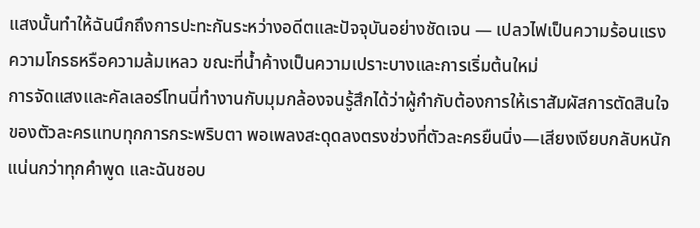แสงนั้นทำให้ฉันนึกถึงการปะทะกันระหว่างอดีตและปัจจุบันอย่างชัดเจน — เปลวไฟเป็นความร้อนแรง ความโกรธหรือความล้มเหลว ขณะที่น้ำค้างเป็นความเปราะบางและการเริ่มต้นใหม่
การจัดแสงและคัลเลอร์โทนนี่ทำงานกับมุมกล้องจนรู้สึกได้ว่าผู้กำกับต้องการให้เราสัมผัสการตัดสินใจของตัวละครแทบทุกการกระพริบตา พอเพลงสะดุดลงตรงช่วงที่ตัวละครยืนนิ่ง—เสียงเงียบกลับหนักแน่นกว่าทุกคำพูด และฉันชอบ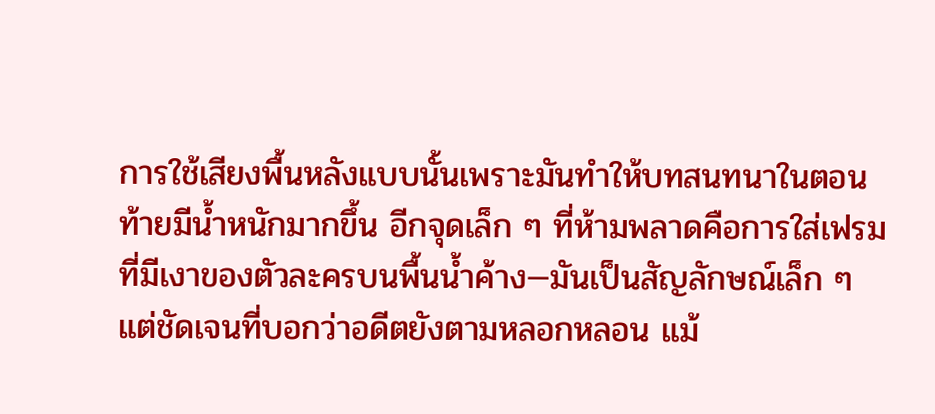การใช้เสียงพื้นหลังแบบนั้นเพราะมันทำให้บทสนทนาในตอนท้ายมีน้ำหนักมากขึ้น อีกจุดเล็ก ๆ ที่ห้ามพลาดคือการใส่เฟรมที่มีเงาของตัวละครบนพื้นน้ำค้าง—มันเป็นสัญลักษณ์เล็ก ๆ แต่ชัดเจนที่บอกว่าอดีตยังตามหลอกหลอน แม้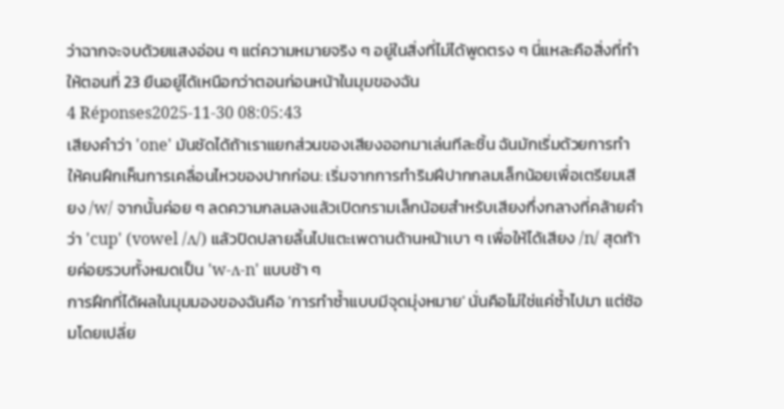ว่าฉากจะจบด้วยแสงอ่อน ๆ แต่ความหมายจริง ๆ อยู่ในสิ่งที่ไม่ได้พูดตรง ๆ นี่แหละคือสิ่งที่ทำให้ตอนที่ 23 ยืนอยู่ได้เหนือกว่าตอนก่อนหน้าในมุมของฉัน
4 Réponses2025-11-30 08:05:43
เสียงคำว่า 'one' มันชัดได้ถ้าเราแยกส่วนของเสียงออกมาเล่นทีละชิ้น ฉันมักเริ่มด้วยการทำให้คนฝึกเห็นการเคลื่อนไหวของปากก่อน: เริ่มจากการทำริมฝีปากกลมเล็กน้อยเพื่อเตรียมเสียง /w/ จากนั้นค่อย ๆ ลดความกลมลงแล้วเปิดกรามเล็กน้อยสำหรับเสียงกึ่งกลางที่คล้ายคำว่า 'cup' (vowel /ʌ/) แล้วปิดปลายลิ้นไปแตะเพดานด้านหน้าเบา ๆ เพื่อให้ได้เสียง /n/ สุดท้ายค่อยรวบทั้งหมดเป็น 'w-ʌ-n' แบบช้า ๆ
การฝึกที่ได้ผลในมุมมองของฉันคือ 'การทำซ้ำแบบมีจุดมุ่งหมาย' นั่นคือไม่ใช่แค่ซ้ำไปมา แต่ซ้อมโดยเปลี่ย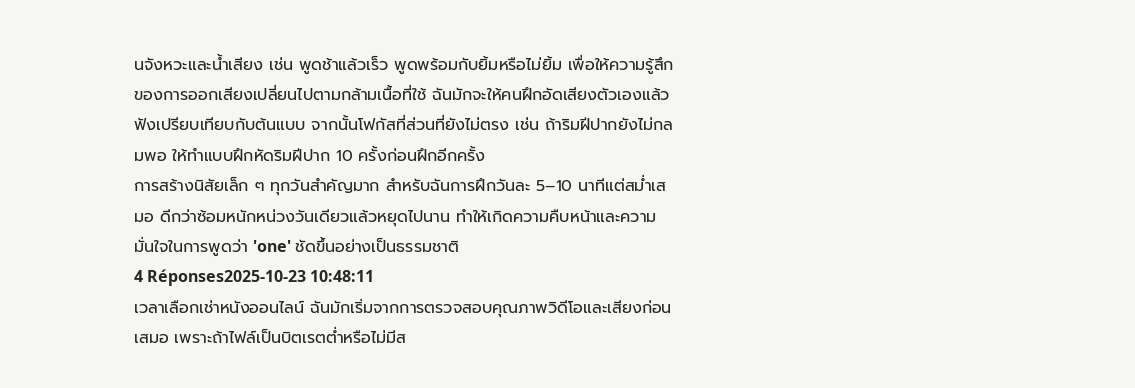นจังหวะและน้ำเสียง เช่น พูดช้าแล้วเร็ว พูดพร้อมกับยิ้มหรือไม่ยิ้ม เพื่อให้ความรู้สึกของการออกเสียงเปลี่ยนไปตามกล้ามเนื้อที่ใช้ ฉันมักจะให้คนฝึกอัดเสียงตัวเองแล้วฟังเปรียบเทียบกับต้นแบบ จากนั้นโฟกัสที่ส่วนที่ยังไม่ตรง เช่น ถ้าริมฝีปากยังไม่กลมพอ ให้ทำแบบฝึกหัดริมฝีปาก 10 ครั้งก่อนฝึกอีกครั้ง
การสร้างนิสัยเล็ก ๆ ทุกวันสำคัญมาก สำหรับฉันการฝึกวันละ 5–10 นาทีแต่สม่ำเสมอ ดีกว่าซ้อมหนักหน่วงวันเดียวแล้วหยุดไปนาน ทำให้เกิดความคืบหน้าและความมั่นใจในการพูดว่า 'one' ชัดขึ้นอย่างเป็นธรรมชาติ
4 Réponses2025-10-23 10:48:11
เวลาเลือกเช่าหนังออนไลน์ ฉันมักเริ่มจากการตรวจสอบคุณภาพวิดีโอและเสียงก่อนเสมอ เพราะถ้าไฟล์เป็นบิตเรตต่ำหรือไม่มีส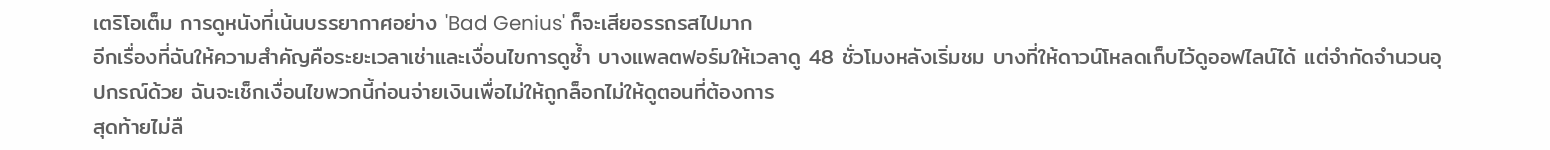เตริโอเต็ม การดูหนังที่เน้นบรรยากาศอย่าง 'Bad Genius' ก็จะเสียอรรถรสไปมาก
อีกเรื่องที่ฉันให้ความสำคัญคือระยะเวลาเช่าและเงื่อนไขการดูซ้ำ บางแพลตฟอร์มให้เวลาดู 48 ชั่วโมงหลังเริ่มชม บางที่ให้ดาวน์โหลดเก็บไว้ดูออฟไลน์ได้ แต่จำกัดจำนวนอุปกรณ์ด้วย ฉันจะเช็กเงื่อนไขพวกนี้ก่อนจ่ายเงินเพื่อไม่ให้ถูกล็อกไม่ให้ดูตอนที่ต้องการ
สุดท้ายไม่ลื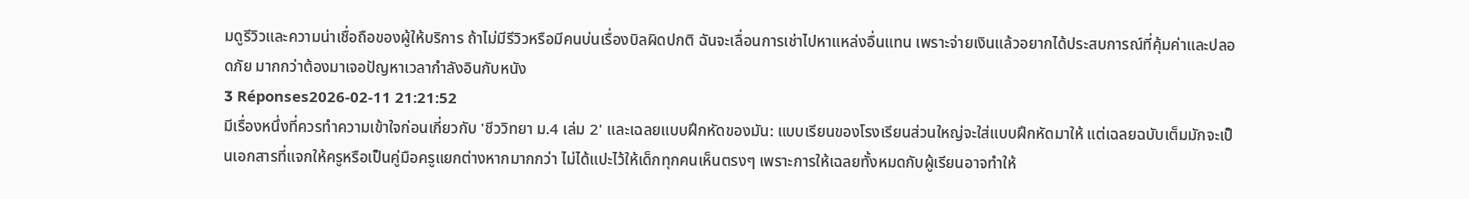มดูรีวิวและความน่าเชื่อถือของผู้ให้บริการ ถ้าไม่มีรีวิวหรือมีคนบ่นเรื่องบิลผิดปกติ ฉันจะเลื่อนการเช่าไปหาแหล่งอื่นแทน เพราะจ่ายเงินแล้วอยากได้ประสบการณ์ที่คุ้มค่าและปลอดภัย มากกว่าต้องมาเจอปัญหาเวลากำลังอินกับหนัง
3 Réponses2026-02-11 21:21:52
มีเรื่องหนึ่งที่ควรทำความเข้าใจก่อนเกี่ยวกับ 'ชีววิทยา ม.4 เล่ม 2' และเฉลยแบบฝึกหัดของมัน: แบบเรียนของโรงเรียนส่วนใหญ่จะใส่แบบฝึกหัดมาให้ แต่เฉลยฉบับเต็มมักจะเป็นเอกสารที่แจกให้ครูหรือเป็นคู่มือครูแยกต่างหากมากกว่า ไม่ได้แปะไว้ให้เด็กทุกคนเห็นตรงๆ เพราะการให้เฉลยทั้งหมดกับผู้เรียนอาจทำให้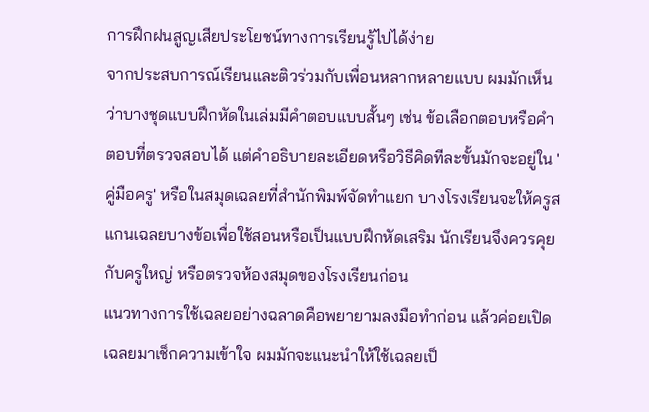การฝึกฝนสูญเสียประโยชน์ทางการเรียนรู้ไปได้ง่าย
จากประสบการณ์เรียนและติวร่วมกับเพื่อนหลากหลายแบบ ผมมักเห็นว่าบางชุดแบบฝึกหัดในเล่มมีคำตอบแบบสั้นๆ เช่น ข้อเลือกตอบหรือคำตอบที่ตรวจสอบได้ แต่คำอธิบายละเอียดหรือวิธีคิดทีละขั้นมักจะอยู่ใน 'คู่มือครู' หรือในสมุดเฉลยที่สำนักพิมพ์จัดทำแยก บางโรงเรียนจะให้ครูสแกนเฉลยบางข้อเพื่อใช้สอนหรือเป็นแบบฝึกหัดเสริม นักเรียนจึงควรคุยกับครูใหญ่ หรือตรวจห้องสมุดของโรงเรียนก่อน
แนวทางการใช้เฉลยอย่างฉลาดคือพยายามลงมือทำก่อน แล้วค่อยเปิดเฉลยมาเช็กความเข้าใจ ผมมักจะแนะนำให้ใช้เฉลยเป็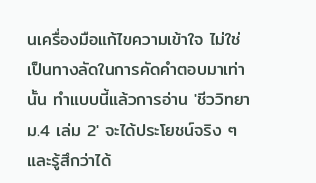นเครื่องมือแก้ไขความเข้าใจ ไม่ใช่เป็นทางลัดในการคัดคำตอบมาเท่านั้น ทำแบบนี้แล้วการอ่าน 'ชีววิทยา ม.4 เล่ม 2' จะได้ประโยชน์จริง ๆ และรู้สึกว่าได้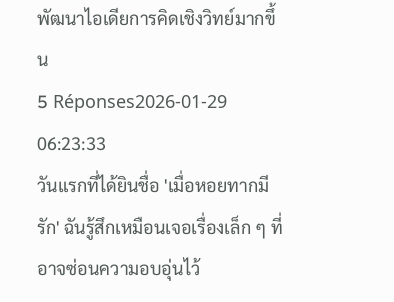พัฒนาไอเดียการคิดเชิงวิทย์มากขึ้น
5 Réponses2026-01-29 06:23:33
วันแรกที่ได้ยินชื่อ 'เมื่อหอยทากมีรัก' ฉันรู้สึกเหมือนเจอเรื่องเล็ก ๆ ที่อาจซ่อนความอบอุ่นไว้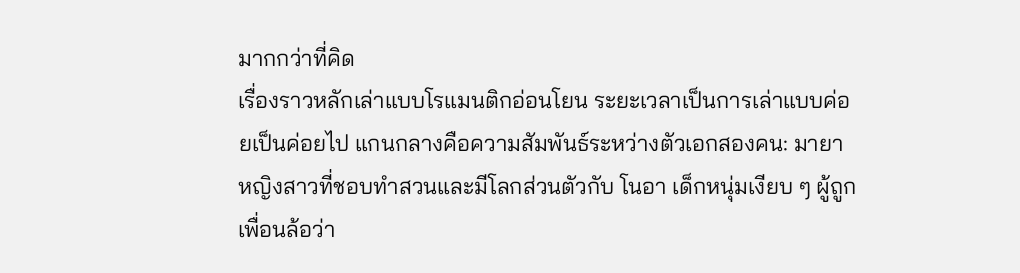มากกว่าที่คิด
เรื่องราวหลักเล่าแบบโรแมนติกอ่อนโยน ระยะเวลาเป็นการเล่าแบบค่อยเป็นค่อยไป แกนกลางคือความสัมพันธ์ระหว่างตัวเอกสองคน: มายา หญิงสาวที่ชอบทำสวนและมีโลกส่วนตัวกับ โนอา เด็กหนุ่มเงียบ ๆ ผู้ถูกเพื่อนล้อว่า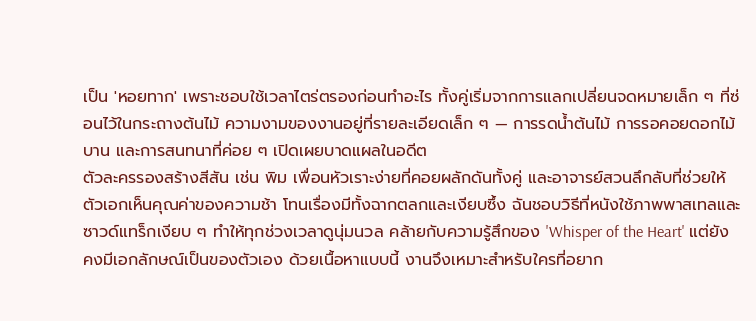เป็น 'หอยทาก' เพราะชอบใช้เวลาไตร่ตรองก่อนทำอะไร ทั้งคู่เริ่มจากการแลกเปลี่ยนจดหมายเล็ก ๆ ที่ซ่อนไว้ในกระถางต้นไม้ ความงามของงานอยู่ที่รายละเอียดเล็ก ๆ — การรดน้ำต้นไม้ การรอคอยดอกไม้บาน และการสนทนาที่ค่อย ๆ เปิดเผยบาดแผลในอดีต
ตัวละครรองสร้างสีสัน เช่น พิม เพื่อนหัวเราะง่ายที่คอยผลักดันทั้งคู่ และอาจารย์สวนลึกลับที่ช่วยให้ตัวเอกเห็นคุณค่าของความช้า โทนเรื่องมีทั้งฉากตลกและเงียบซึ้ง ฉันชอบวิธีที่หนังใช้ภาพพาสเทลและซาวด์แทร็กเงียบ ๆ ทำให้ทุกช่วงเวลาดูนุ่มนวล คล้ายกับความรู้สึกของ 'Whisper of the Heart' แต่ยังคงมีเอกลักษณ์เป็นของตัวเอง ด้วยเนื้อหาแบบนี้ งานจึงเหมาะสำหรับใครที่อยาก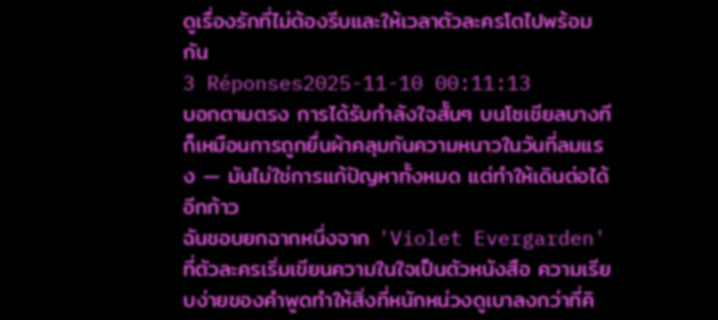ดูเรื่องรักที่ไม่ต้องรีบและให้เวลาตัวละครโตไปพร้อมกัน
3 Réponses2025-11-10 00:11:13
บอกตามตรง การได้รับกำลังใจสั้นๆ บนโซเชียลบางทีก็เหมือนการถูกยื่นผ้าคลุมกันความหนาวในวันที่ลมแรง — มันไม่ใช่การแก้ปัญหาทั้งหมด แต่ทำให้เดินต่อได้อีกก้าว
ฉันชอบยกฉากหนึ่งจาก 'Violet Evergarden' ที่ตัวละครเริ่มเขียนความในใจเป็นตัวหนังสือ ความเรียบง่ายของคำพูดทำให้สิ่งที่หนักหน่วงดูเบาลงกว่าที่คิ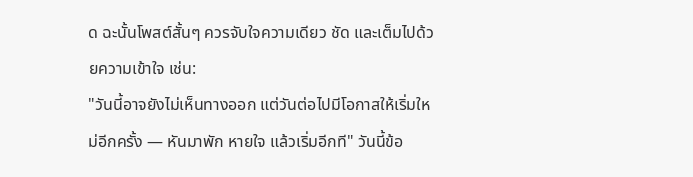ด ฉะนั้นโพสต์สั้นๆ ควรจับใจความเดียว ชัด และเต็มไปด้วยความเข้าใจ เช่น:
"วันนี้อาจยังไม่เห็นทางออก แต่วันต่อไปมีโอกาสให้เริ่มใหม่อีกครั้ง — หันมาพัก หายใจ แล้วเริ่มอีกที" วันนี้ข้อ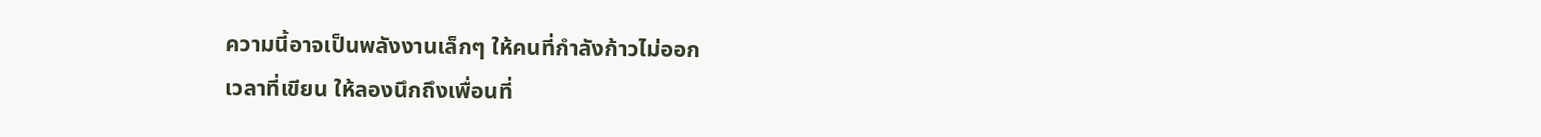ความนี้อาจเป็นพลังงานเล็กๆ ให้คนที่กำลังก้าวไม่ออก
เวลาที่เขียน ให้ลองนึกถึงเพื่อนที่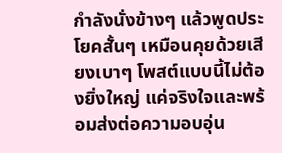กำลังนั่งข้างๆ แล้วพูดประโยคสั้นๆ เหมือนคุยด้วยเสียงเบาๆ โพสต์แบบนี้ไม่ต้องยิ่งใหญ่ แค่จริงใจและพร้อมส่งต่อความอบอุ่น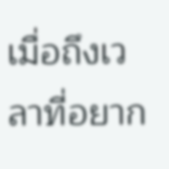เมื่อถึงเวลาที่อยาก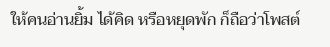ให้คนอ่านยิ้ม ได้คิด หรือหยุดพัก ก็ถือว่าโพสต์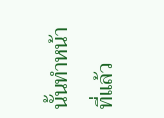นั้นทำหน้าที่แล้ว